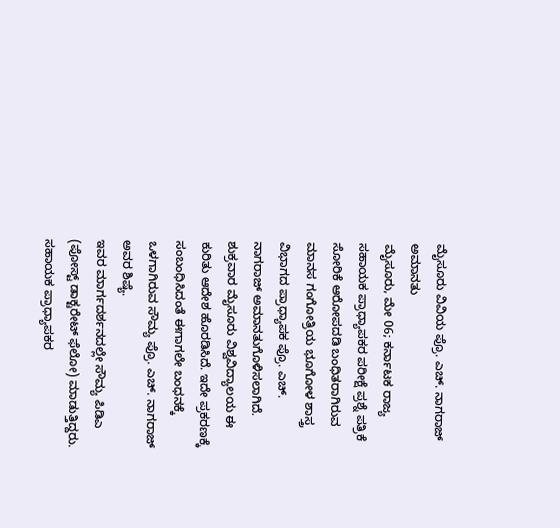ಮೈಸೂರು ವಿವಿಯ ಪ್ರೊ. ಎಚ್. ನಾಗರಾಜ್ ಅಮಾನತು
ಮೈಸೂರು, ಮೇ 06; ಕರ್ನಾಟಕ ರಾಜ್ಯ ಸಹಾಯಕ ಪ್ರಾಧ್ಯಾಪಕರ ಪರೀಕ್ಷೆ ಪ್ರಶ್ನೆ ಪತ್ರಿಕೆ ಸೋರಿಕೆ ಆರೋಪದಡಿ ಬಂಧಿತರಾಗಿರುವ ಮಾನಸ ಗಂಗೋತ್ರಿಯ ಭೂಗೋಳ ಶಾಸ್ತ್ರ ವಿಭಾಗದ ಪ್ರಾಧ್ಯಾಪಕ ಪ್ರೊ. ಎಚ್. ನಾಗರಾಜ್ ಅಮಾನತುಗೊಳಿಸಲಾಗಿದೆ.
ಶುಕ್ರವಾರ ಮೈಸೂರು ವಿಶ್ವವಿದ್ಯಾಲಯ ಈ ಕುರಿತು ಆದೇಶ ಹೊರಡಿಸಿದೆ. ಇದೇ ಪ್ರಕರಣಕ್ಕೆ ಸಂಬಂಧಿಸಿದಂತೆ ಈಗಾಗಲೇ ಬಂಧನಕ್ಕೆ ಒಳಗಾಗಿರುವ ಸೌಮ್ಯ ಪ್ರೊ. ಎಚ್. ನಾಗರಾಜ್ ಅವರ ಶಿಷ್ಯೆ.
ಇವರ ಮಾರ್ಗದರ್ಶನದಲ್ಲೇ ಸೌಮ್ಯ ಪಿಡಿಎ (ಪೋಸ್ಟ್ ಡಾಕ್ಟರೇಟ್ ಫೆಲೋ) ಮಾಡುತ್ತಿದ್ದರು. ಸಹಾಯಕ ಪ್ರಾಧ್ಯಾಪಕರ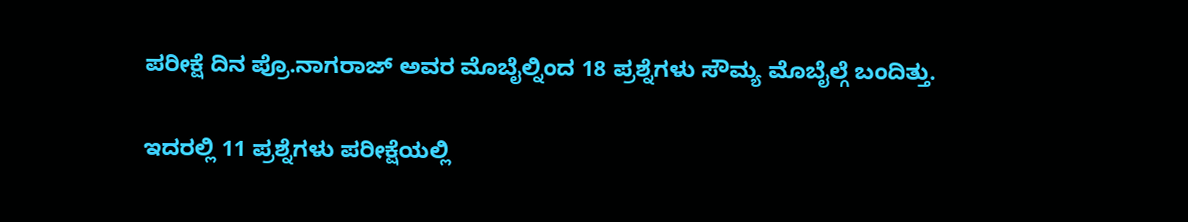ಪರೀಕ್ಷೆ ದಿನ ಪ್ರೊ.ನಾಗರಾಜ್ ಅವರ ಮೊಬೈಲ್ನಿಂದ 18 ಪ್ರಶ್ನೆಗಳು ಸೌಮ್ಯ ಮೊಬೈಲ್ಗೆ ಬಂದಿತ್ತು.

ಇದರಲ್ಲಿ 11 ಪ್ರಶ್ನೆಗಳು ಪರೀಕ್ಷೆಯಲ್ಲಿ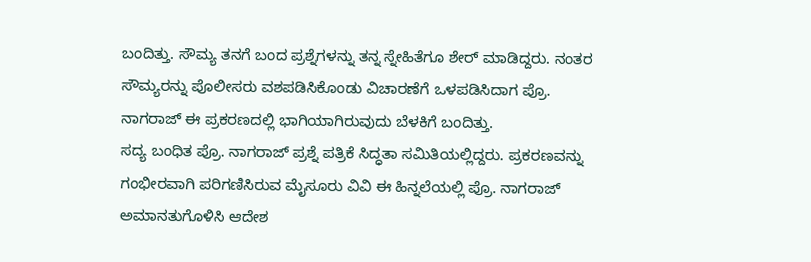ಬಂದಿತ್ತು. ಸೌಮ್ಯ ತನಗೆ ಬಂದ ಪ್ರಶ್ನೆಗಳನ್ನು ತನ್ನ ಸ್ನೇಹಿತೆಗೂ ಶೇರ್ ಮಾಡಿದ್ದರು. ನಂತರ ಸೌಮ್ಯರನ್ನು ಪೊಲೀಸರು ವಶಪಡಿಸಿಕೊಂಡು ವಿಚಾರಣೆಗೆ ಒಳಪಡಿಸಿದಾಗ ಪ್ರೊ. ನಾಗರಾಜ್ ಈ ಪ್ರಕರಣದಲ್ಲಿ ಭಾಗಿಯಾಗಿರುವುದು ಬೆಳಕಿಗೆ ಬಂದಿತ್ತು.
ಸದ್ಯ ಬಂಧಿತ ಪ್ರೊ. ನಾಗರಾಜ್ ಪ್ರಶ್ನೆ ಪತ್ರಿಕೆ ಸಿದ್ಧತಾ ಸಮಿತಿಯಲ್ಲಿದ್ದರು. ಪ್ರಕರಣವನ್ನು ಗಂಭೀರವಾಗಿ ಪರಿಗಣಿಸಿರುವ ಮೈಸೂರು ವಿವಿ ಈ ಹಿನ್ನಲೆಯಲ್ಲಿ ಪ್ರೊ. ನಾಗರಾಜ್ ಅಮಾನತುಗೊಳಿಸಿ ಆದೇಶ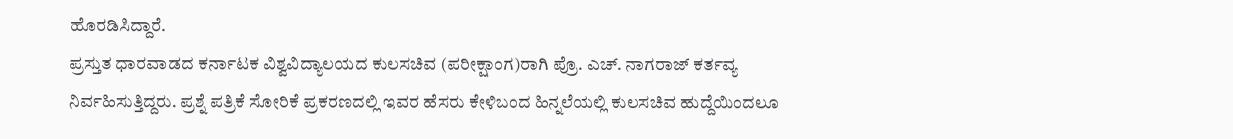ಹೊರಡಿಸಿದ್ದಾರೆ.
ಪ್ರಸ್ತುತ ಧಾರವಾಡದ ಕರ್ನಾಟಕ ವಿಶ್ವವಿದ್ಯಾಲಯದ ಕುಲಸಚಿವ (ಪರೀಕ್ಷಾಂಗ)ರಾಗಿ ಪ್ರೊ. ಎಚ್. ನಾಗರಾಜ್ ಕರ್ತವ್ಯ ನಿರ್ವಹಿಸುತ್ತಿದ್ದರು. ಪ್ರಶ್ನೆ ಪತ್ರಿಕೆ ಸೋರಿಕೆ ಪ್ರಕರಣದಲ್ಲಿ ಇವರ ಹೆಸರು ಕೇಳಿಬಂದ ಹಿನ್ನಲೆಯಲ್ಲಿ ಕುಲಸಚಿವ ಹುದ್ದೆಯಿಂದಲೂ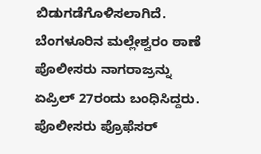ಬಿಡುಗಡೆಗೊಳಿಸಲಾಗಿದೆ.
ಬೆಂಗಳೂರಿನ ಮಲ್ಲೇಶ್ವರಂ ಠಾಣೆ ಪೊಲೀಸರು ನಾಗರಾಜ್ರನ್ನು ಏಪ್ರಿಲ್ 27ರಂದು ಬಂಧಿಸಿದ್ದರು. ಪೊಲೀಸರು ಪ್ರೊಫೆಸರ್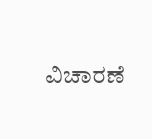ವಿಚಾರಣೆ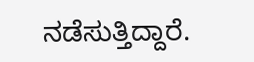ನಡೆಸುತ್ತಿದ್ದಾರೆ.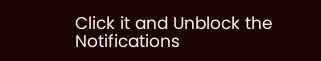Click it and Unblock the Notifications